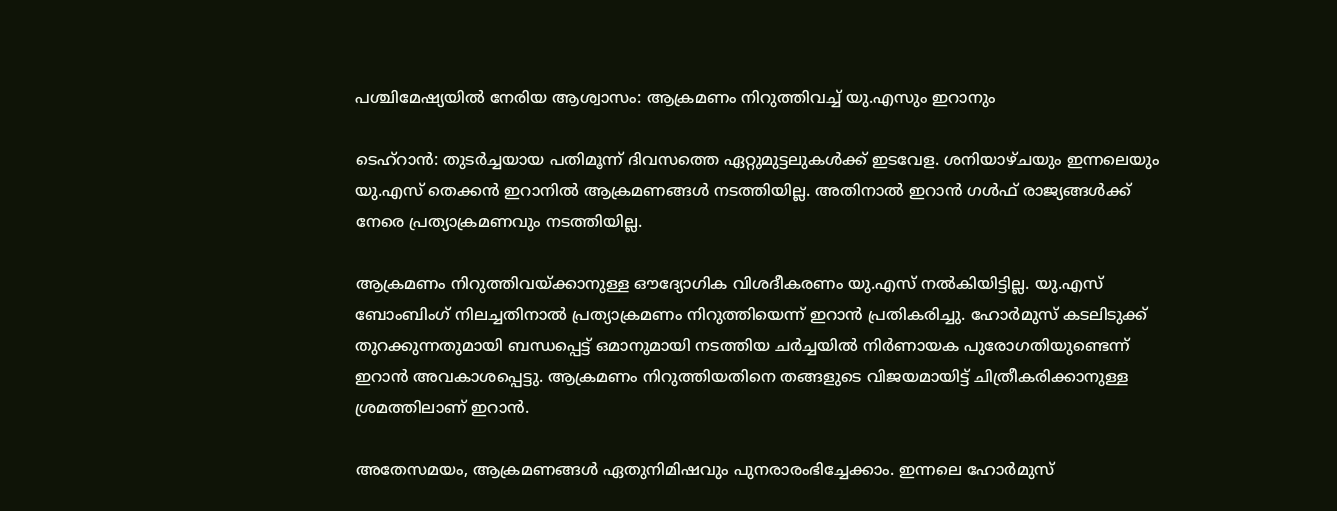പശ്ചിമേഷ്യയിൽ നേരിയ ആശ്വാസം: ആക്രമണം നിറുത്തിവച്ച് യു.എസും ഇറാനും

ടെഹ്റാൻ: തുടർച്ചയായ പതിമൂന്ന് ദിവസത്തെ ഏറ്റുമുട്ടലുകൾക്ക് ഇടവേള. ശനിയാഴ്ചയും ഇന്നലെയും യു.എസ് തെക്കൻ ഇറാനിൽ ആക്രമണങ്ങൾ നടത്തിയില്ല. അതിനാൽ ഇറാൻ ഗൾഫ് രാജ്യങ്ങൾക്ക് നേരെ പ്രത്യാക്രമണവും നടത്തിയില്ല.

ആക്രമണം നിറുത്തിവയ്ക്കാനുള്ള ഔദ്യോഗിക വിശദീകരണം യു.എസ് നൽകിയിട്ടില്ല. യു.എസ് ബോംബിംഗ് നിലച്ചതിനാൽ പ്രത്യാക്രമണം നിറുത്തിയെന്ന് ഇറാൻ പ്രതികരിച്ചു. ഹോർമുസ് കടലിടുക്ക് തുറക്കുന്നതുമായി ബന്ധപ്പെട്ട് ഒമാനുമായി നടത്തിയ ചർച്ചയിൽ നിർണായക പുരോഗതിയുണ്ടെന്ന് ഇറാൻ അവകാശപ്പെട്ടു. ആക്രമണം നിറുത്തിയതിനെ തങ്ങളുടെ വിജയമായിട്ട് ചിത്രീകരിക്കാനുള്ള ശ്രമത്തിലാണ് ഇറാൻ.

അതേസമയം, ആക്രമണങ്ങൾ ഏതുനിമിഷവും പുനരാരംഭിച്ചേക്കാം. ഇന്നലെ ഹോർമുസ്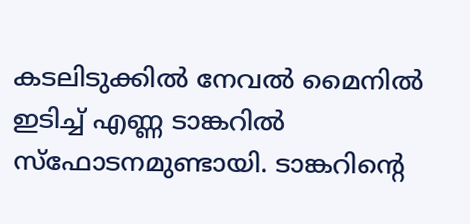കടലിടുക്കിൽ നേവൽ മൈനിൽ ഇടിച്ച് എണ്ണ ടാങ്കറിൽ സ്ഫോടനമുണ്ടായി. ടാങ്കറിന്റെ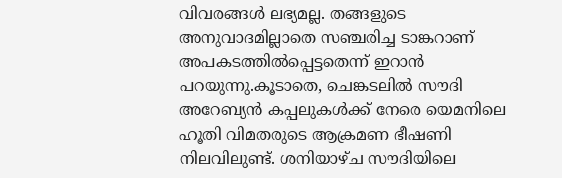വിവരങ്ങൾ ലഭ്യമല്ല. തങ്ങളുടെ അനുവാദമില്ലാതെ സഞ്ചരിച്ച ടാങ്കറാണ് അപകടത്തിൽപ്പെട്ടതെന്ന് ഇറാൻ പറയുന്നു.കൂടാതെ, ചെങ്കടലിൽ സൗദി അറേബ്യൻ കപ്പലുകൾക്ക് നേരെ യെമനിലെ ഹൂതി വിമതരുടെ ആക്രമണ ഭീഷണി നിലവിലുണ്ട്. ശനിയാഴ്ച സൗദിയിലെ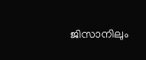ജിസാനിലും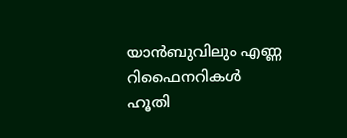യാൻബുവിലും എണ്ണ റിഫൈനറികൾ ഹൂതി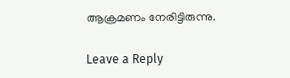ആക്രമണം നേരിട്ടിരുന്നു.

Leave a Reply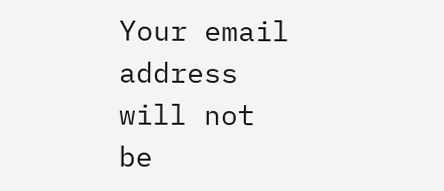Your email address will not be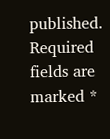published. Required fields are marked *